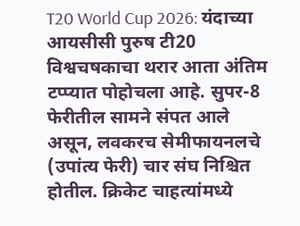T20 World Cup 2026: यंदाच्या आयसीसी पुरुष टी20 विश्वचषकाचा थरार आता अंतिम टप्प्यात पोहोचला आहे. सुपर-8 फेरीतील सामने संपत आले असून, लवकरच सेमीफायनलचे (उपांत्य फेरी) चार संघ निश्चित होतील. क्रिकेट चाहत्यांमध्ये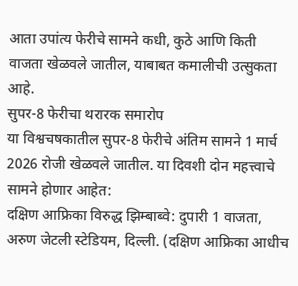आता उपांत्य फेरीचे सामने कधी, कुठे आणि किती वाजता खेळवले जातील, याबाबत कमालीची उत्सुकता आहे.
सुपर-8 फेरीचा थरारक समारोप
या विश्वचषकातील सुपर-8 फेरीचे अंतिम सामने 1 मार्च 2026 रोजी खेळवले जातील. या दिवशी दोन महत्त्वाचे सामने होणार आहेत:
दक्षिण आफ्रिका विरुद्ध झिम्बाब्वे: दुपारी 1 वाजता, अरुण जेटली स्टेडियम, दिल्ली. (दक्षिण आफ्रिका आधीच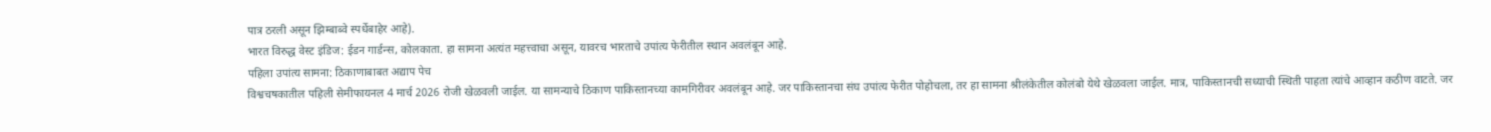पात्र ठरली असून झिम्बाब्वे स्पर्धेबाहेर आहे).
भारत विरुद्ध वेस्ट इंडिज: ईडन गार्डन्स, कोलकाता. हा सामना अत्यंत महत्त्वाचा असून, यावरच भारताचे उपांत्य फेरीतील स्थान अवलंबून आहे.
पहिला उपांत्य सामना: ठिकाणाबाबत अद्याप पेच
विश्वचषकातील पहिली सेमीफायनल 4 मार्च 2026 रोजी खेळवली जाईल. या सामन्याचे ठिकाण पाकिस्तानच्या कामगिरीवर अवलंबून आहे. जर पाकिस्तानचा संघ उपांत्य फेरीत पोहोचला, तर हा सामना श्रीलंकेतील कोलंबो येथे खेळवला जाईल. मात्र, पाकिस्तानची सध्याची स्थिती पाहता त्यांचे आव्हान कठीण वाटते. जर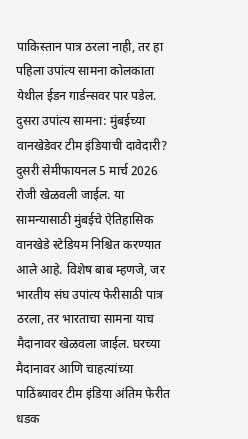पाकिस्तान पात्र ठरला नाही, तर हा पहिला उपांत्य सामना कोलकाता येथील ईडन गार्डन्सवर पार पडेल.
दुसरा उपांत्य सामना: मुंबईच्या वानखेडेवर टीम इंडियाची दावेदारी?
दुसरी सेमीफायनल 5 मार्च 2026 रोजी खेळवली जाईल. या सामन्यासाठी मुंबईचे ऐतिहासिक वानखेडे स्टेडियम निश्चित करण्यात आले आहे. विशेष बाब म्हणजे, जर भारतीय संघ उपांत्य फेरीसाठी पात्र ठरला, तर भारताचा सामना याच मैदानावर खेळवला जाईल. घरच्या मैदानावर आणि चाहत्यांच्या पाठिंब्यावर टीम इंडिया अंतिम फेरीत धडक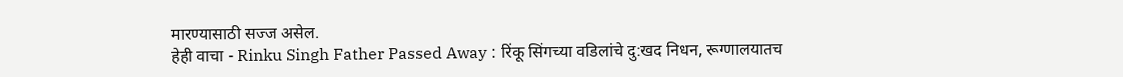मारण्यासाठी सज्ज असेल.
हेही वाचा - Rinku Singh Father Passed Away : रिंकू सिंगच्या वडिलांचे दु:खद निधन, रूग्णालयातच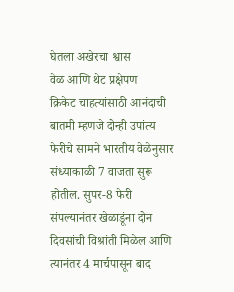घेतला अखेरचा श्वास
वेळ आणि थेट प्रक्षेपण
क्रिकेट चाहत्यांसाठी आनंदाची बातमी म्हणजे दोन्ही उपांत्य फेरीचे सामने भारतीय वेळेनुसार संध्याकाळी 7 वाजता सुरू होतील. सुपर-8 फेरी संपल्यानंतर खेळाडूंना दोन दिवसांची विश्रांती मिळेल आणि त्यानंतर 4 मार्चपासून बाद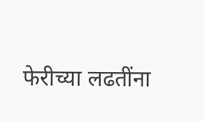फेरीच्या लढतींना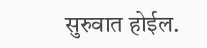सुरुवात होईल.